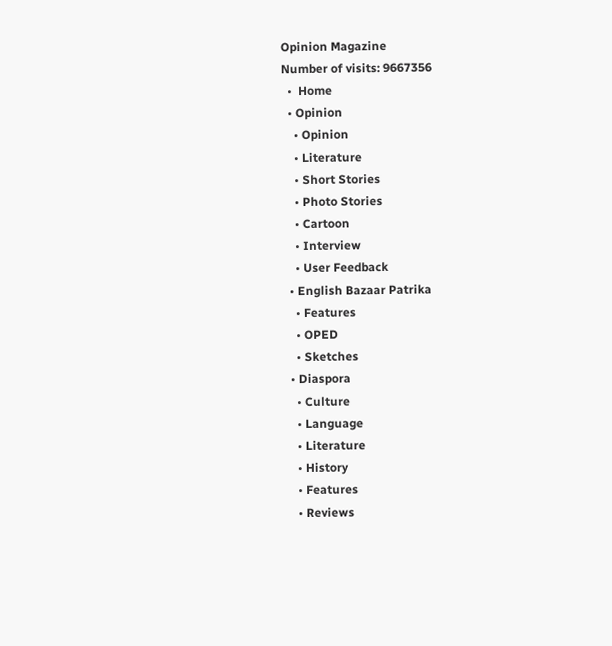Opinion Magazine
Number of visits: 9667356
  •  Home
  • Opinion
    • Opinion
    • Literature
    • Short Stories
    • Photo Stories
    • Cartoon
    • Interview
    • User Feedback
  • English Bazaar Patrika
    • Features
    • OPED
    • Sketches
  • Diaspora
    • Culture
    • Language
    • Literature
    • History
    • Features
    • Reviews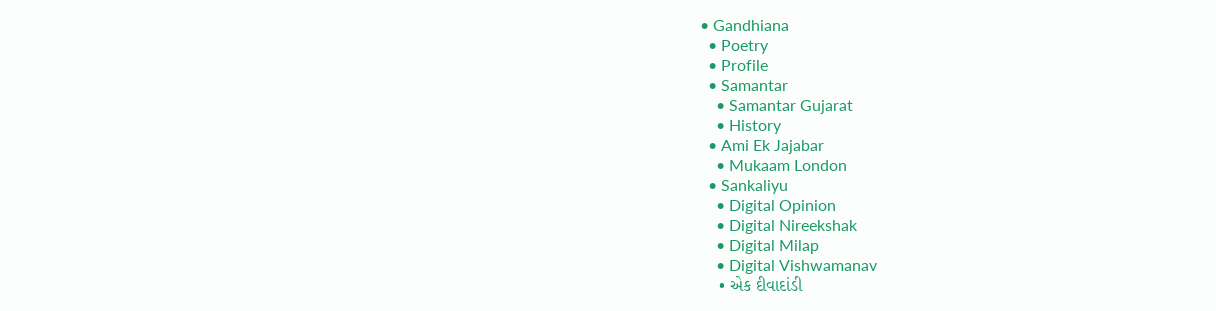• Gandhiana
  • Poetry
  • Profile
  • Samantar
    • Samantar Gujarat
    • History
  • Ami Ek Jajabar
    • Mukaam London
  • Sankaliyu
    • Digital Opinion
    • Digital Nireekshak
    • Digital Milap
    • Digital Vishwamanav
    • એક દીવાદાંડી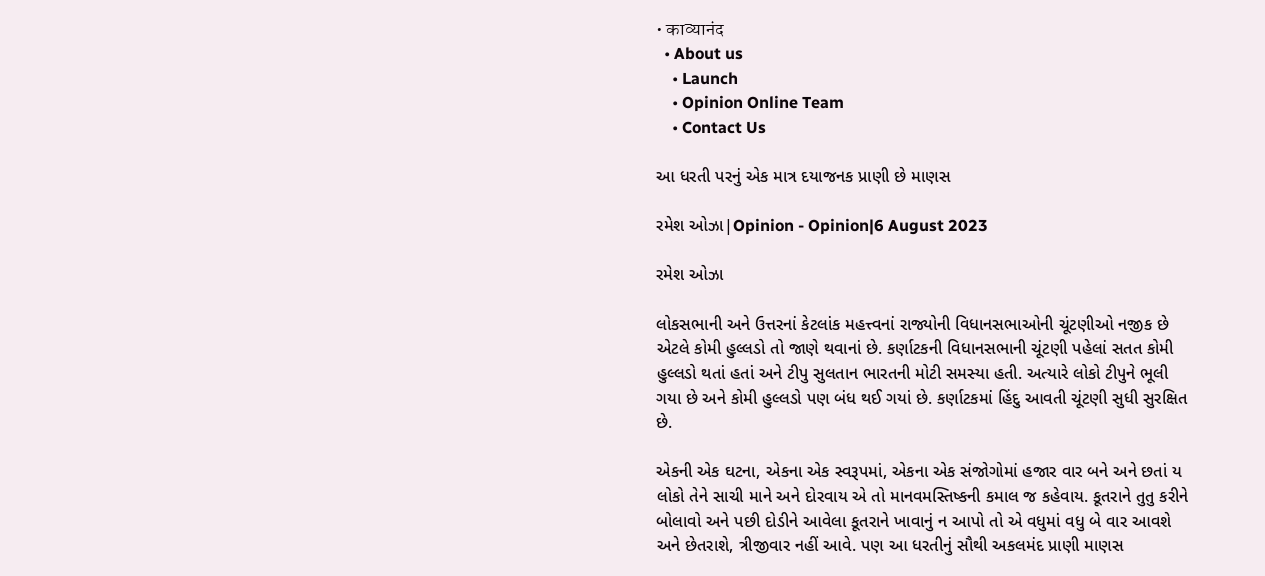• काव्यानंद
  • About us
    • Launch
    • Opinion Online Team
    • Contact Us

આ ધરતી પરનું એક માત્ર દયાજનક પ્રાણી છે માણસ

રમેશ ઓઝા|Opinion - Opinion|6 August 2023

રમેશ ઓઝા

લોકસભાની અને ઉત્તરનાં કેટલાંક મહત્ત્વનાં રાજ્યોની વિધાનસભાઓની ચૂંટણીઓ નજીક છે એટલે કોમી હુલ્લડો તો જાણે થવાનાં છે. કર્ણાટકની વિધાનસભાની ચૂંટણી પહેલાં સતત કોમી હુલ્લડો થતાં હતાં અને ટીપુ સુલતાન ભારતની મોટી સમસ્યા હતી. અત્યારે લોકો ટીપુને ભૂલી ગયા છે અને કોમી હુલ્લડો પણ બંધ થઈ ગયાં છે. કર્ણાટકમાં હિંદુ આવતી ચૂંટણી સુધી સુરક્ષિત છે.

એકની એક ઘટના, એકના એક સ્વરૂપમાં, એકના એક સંજોગોમાં હજાર વાર બને અને છતાં ય લોકો તેને સાચી માને અને દોરવાય એ તો માનવમસ્તિષ્કની કમાલ જ કહેવાય. કૂતરાને તુતુ કરીને બોલાવો અને પછી દોડીને આવેલા કૂતરાને ખાવાનું ન આપો તો એ વધુમાં વધુ બે વાર આવશે અને છેતરાશે, ત્રીજીવાર નહીં આવે. પણ આ ધરતીનું સૌથી અકલમંદ પ્રાણી માણસ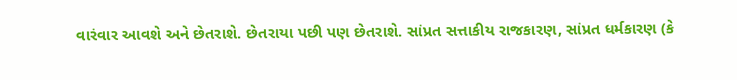વારંવાર આવશે અને છેતરાશે. છેતરાયા પછી પણ છેતરાશે. સાંપ્રત સત્તાકીય રાજકારણ, સાંપ્રત ધર્મકારણ (કે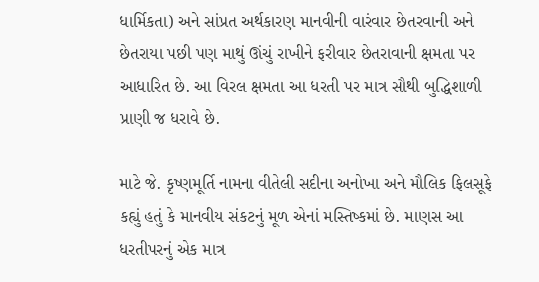ધાર્મિકતા) અને સાંપ્રત અર્થકારણ માનવીની વારંવાર છેતરવાની અને છેતરાયા પછી પણ માથું ઊંચું રાખીને ફરીવાર છેતરાવાની ક્ષમતા પર આધારિત છે. આ વિરલ ક્ષમતા આ ધરતી પર માત્ર સૌથી બુદ્ધિશાળી પ્રાણી જ ધરાવે છે.

માટે જે. કૃષ્ણમૂર્તિ નામના વીતેલી સદીના અનોખા અને મૌલિક ફિલસૂફે કહ્યું હતું કે માનવીય સંકટનું મૂળ એનાં મસ્તિષ્કમાં છે. માણસ આ ધરતીપરનું એક માત્ર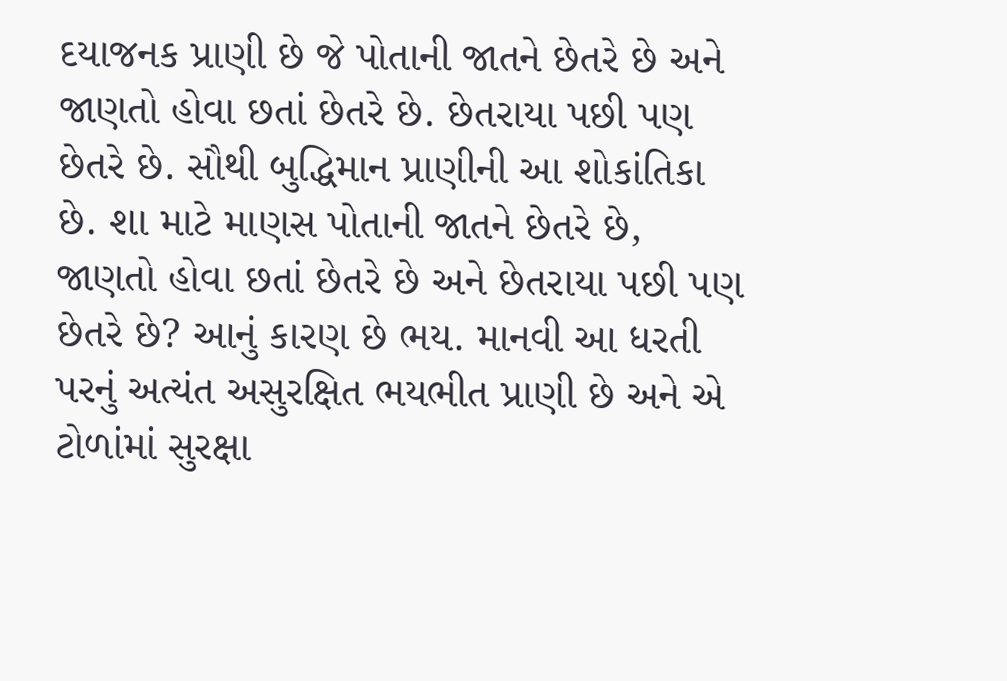દયાજનક પ્રાણી છે જે પોતાની જાતને છેતરે છે અને જાણતો હોવા છતાં છેતરે છે. છેતરાયા પછી પણ છેતરે છે. સૌથી બુદ્ધિમાન પ્રાણીની આ શોકાંતિકા છે. શા માટે માણસ પોતાની જાતને છેતરે છે, જાણતો હોવા છતાં છેતરે છે અને છેતરાયા પછી પણ છેતરે છે? આનું કારણ છે ભય. માનવી આ ધરતી પરનું અત્યંત અસુરક્ષિત ભયભીત પ્રાણી છે અને એ ટોળાંમાં સુરક્ષા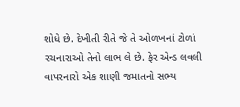શોધે છે. દેખીતી રીતે જે તે ઓળખનાં ટોળાં રચનારાઓ તેનો લાભ લે છે. ફેર એન્ડ લવલી વાપરનારો એક શાણી જમાતનો સભ્ય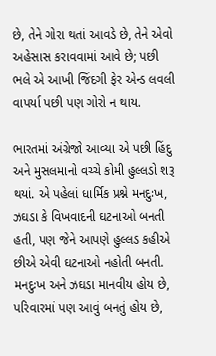છે, તેને ગોરા થતાં આવડે છે, તેને એવો અહેસાસ કરાવવામાં આવે છે; પછી ભલે એ આખી જિંદગી ફેર એન્ડ લવલી વાપર્યા પછી પણ ગોરો ન થાય.

ભારતમાં અંગ્રેજો આવ્યા એ પછી હિંદુ અને મુસલમાનો વચ્ચે કોમી હુલ્લડો શરૂ થયાં. એ પહેલાં ધાર્મિક પ્રશ્ને મનદુઃખ, ઝઘડા કે વિખવાદની ઘટનાઓ બનતી હતી, પણ જેને આપણે હુલ્લડ કહીએ છીએ એવી ઘટનાઓ નહોતી બનતી. મનદુઃખ અને ઝઘડા માનવીય હોય છે, પરિવારમાં પણ આવું બનતું હોય છે,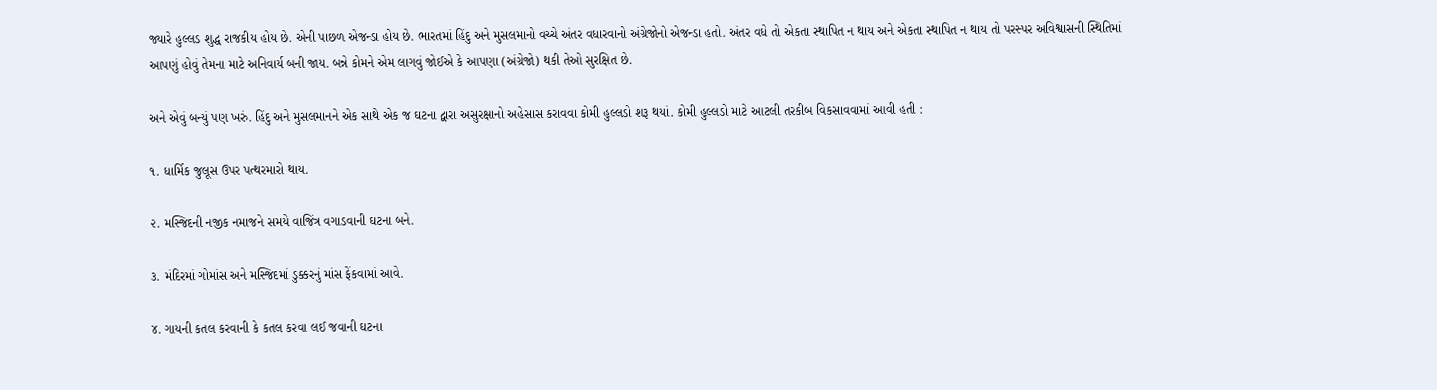જ્યારે હુલ્લડ શુદ્ધ રાજકીય હોય છે. એની પાછળ એજન્ડા હોય છે. ભારતમાં હિંદુ અને મુસલમાનો વચ્ચે અંતર વધારવાનો અંગ્રેજોનો એજન્ડા હતો. અંતર વધે તો એકતા સ્થાપિત ન થાય અને એકતા સ્થાપિત ન થાય તો પરસ્પર અવિશ્વાસની સ્થિતિમાં આપણું હોવું તેમના માટે અનિવાર્ય બની જાય. બન્ને કોમને એમ લાગવું જોઈએ કે આપણા (અંગ્રેજો) થકી તેઓ સુરક્ષિત છે.

અને એવું બન્યું પણ ખરું. હિંદુ અને મુસલમાનને એક સાથે એક જ ઘટના દ્વારા અસુરક્ષાનો અહેસાસ કરાવવા કોમી હુલ્લડો શરૂ થયાં. કોમી હુલ્લડો માટે આટલી તરકીબ વિકસાવવામાં આવી હતી :

૧. ધાર્મિક જુલૂસ ઉપર પત્થરમારો થાય.

૨. મસ્જિદની નજીક નમાજને સમયે વાજિંત્ર વગાડવાની ઘટના બને.

૩. મંદિરમાં ગોમાંસ અને મસ્જિદમાં ડુક્કરનું માંસ ફેંકવામાં આવે.

૪. ગાયની કતલ કરવાની કે કતલ કરવા લઈ જવાની ઘટના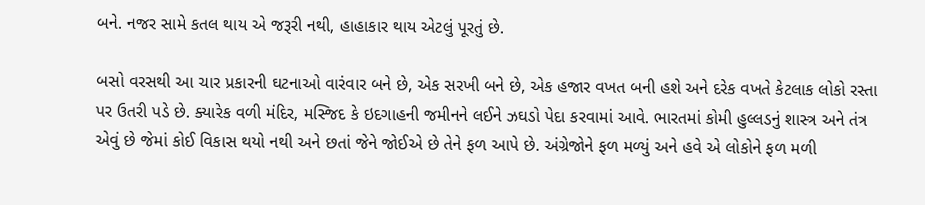બને. નજર સામે કતલ થાય એ જરૂરી નથી, હાહાકાર થાય એટલું પૂરતું છે.

બસો વરસથી આ ચાર પ્રકારની ઘટનાઓ વારંવાર બને છે, એક સરખી બને છે, એક હજાર વખત બની હશે અને દરેક વખતે કેટલાક લોકો રસ્તા પર ઉતરી પડે છે. ક્યારેક વળી મંદિર, મસ્જિદ કે ઇદગાહની જમીનને લઈને ઝઘડો પેદા કરવામાં આવે. ભારતમાં કોમી હુલ્લડનું શાસ્ત્ર અને તંત્ર એવું છે જેમાં કોઈ વિકાસ થયો નથી અને છતાં જેને જોઈએ છે તેને ફળ આપે છે. અંગ્રેજોને ફળ મળ્યું અને હવે એ લોકોને ફળ મળી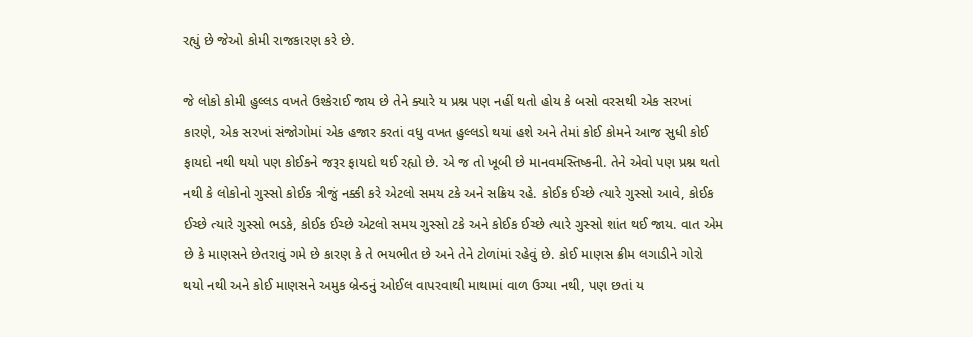રહ્યું છે જેઓ કોમી રાજકારણ કરે છે.

જે લોકો કોમી હુલ્લડ વખતે ઉશ્કેરાઈ જાય છે તેને ક્યારે ય પ્રશ્ન પણ નહીં થતો હોય કે બસો વરસથી એક સરખાં કારણે, એક સરખાં સંજોગોમાં એક હજાર કરતાં વધુ વખત હુલ્લડો થયાં હશે અને તેમાં કોઈ કોમને આજ સુધી કોઈ ફાયદો નથી થયો પણ કોઈકને જરૂર ફાયદો થઈ રહ્યો છે. એ જ તો ખૂબી છે માનવમસ્તિષ્કની. તેને એવો પણ પ્રશ્ન થતો નથી કે લોકોનો ગુસ્સો કોઈક ત્રીજું નક્કી કરે એટલો સમય ટકે અને સક્રિય રહે. કોઈક ઈચ્છે ત્યારે ગુસ્સો આવે, કોઈક ઈચ્છે ત્યારે ગુસ્સો ભડકે, કોઈક ઈચ્છે એટલો સમય ગુસ્સો ટકે અને કોઈક ઈચ્છે ત્યારે ગુસ્સો શાંત થઈ જાય. વાત એમ છે કે માણસને છેતરાવું ગમે છે કારણ કે તે ભયભીત છે અને તેને ટોળાંમાં રહેવું છે. કોઈ માણસ ક્રીમ લગાડીને ગોરો થયો નથી અને કોઈ માણસને અમુક બ્રેન્ડનું ઓઈલ વાપરવાથી માથામાં વાળ ઉગ્યા નથી, પણ છતાં ય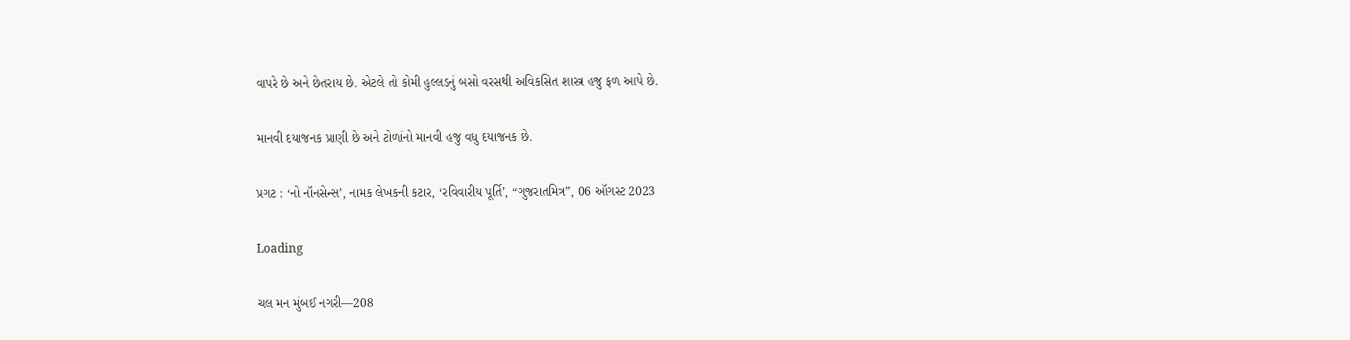વાપરે છે અને છેતરાય છે. એટલે તો કોમી હુલ્લડનું બસો વરસથી અવિકસિત શાસ્ત્ર હજુ ફળ આપે છે.

માનવી દયાજનક પ્રાણી છે અને ટોળાંનો માનવી હજુ વધુ દયાજનક છે.

પ્રગટ : ‘નો નૉનસેન્સ’, નામક લેખકની કટાર, ‘રવિવારીય પૂર્તિ’, “ગુજરાતમિત્ર”, 06 ઑગસ્ટ 2023

Loading

ચલ મન મુંબઈ નગરી—208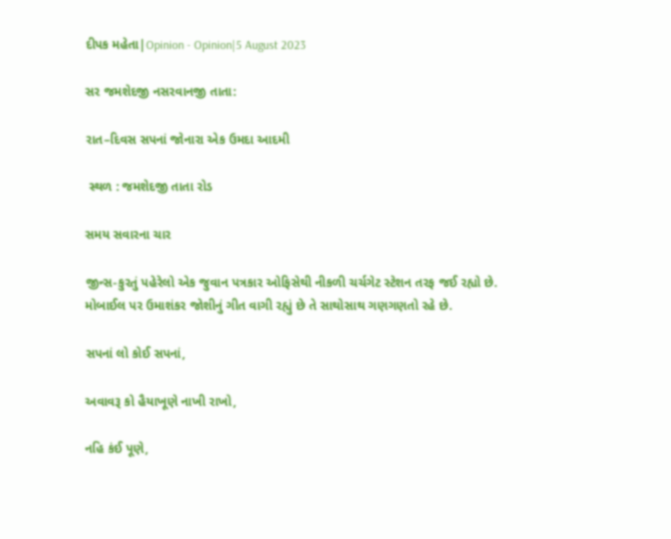દીપક મહેતા|Opinion - Opinion|5 August 2023

સર જમશેદજી નસરવાનજી તાતા:

રાત–દિવસ સપનાં જોનારા એક ઉમદા આદમી

 સ્થળ : જમશેદજી તાતા રોડ

સમય સવારના ચાર

જીન્સ-કુરતું પહેરેલો એક જુવાન પત્રકાર ઓફિસેથી નીકળી ચર્ચગેટ સ્ટેશન તરફ જઈ રહ્યો છે. મોબાઈલ પર ઉમાશંકર જોશીનું ગીત વાગી રહ્યું છે તે સાથોસાથ ગણગણતો રહે છે.

સપનાં લો કોઈ સપનાં,

અવાવરૂ કો હૈયાખૂણે નાખી રાખો,

નહિ કંઈ પૂણે,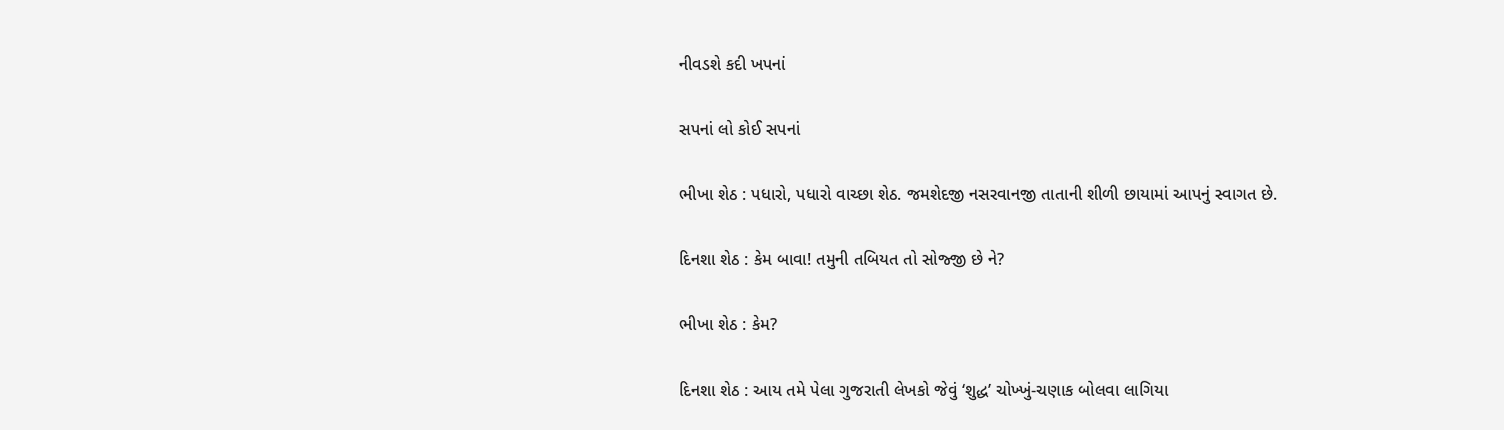નીવડશે કદી ખપનાં

સપનાં લો કોઈ સપનાં

ભીખા શેઠ : પધારો, પધારો વાચ્છા શેઠ. જમશેદજી નસરવાનજી તાતાની શીળી છાયામાં આપનું સ્વાગત છે.

દિનશા શેઠ : કેમ બાવા! તમુની તબિયત તો સોજ્જી છે ને?

ભીખા શેઠ : કેમ?

દિનશા શેઠ : આય તમે પેલા ગુજરાતી લેખકો જેવું ‘શુદ્ધ’ ચોખ્ખું-ચણાક બોલવા લાગિયા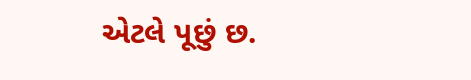એટલે પૂછું છ.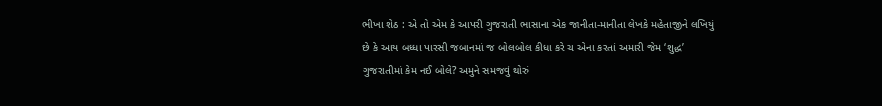ભીખા શેઠ : એ તો એમ કે આપરી ગુજરાતી ભાસાના એક જાનીતા-માનીતા લેખકે મહેતાજીને લખિયું છે કે આય બધ્ધા પારસી જબાનમાં જ બોલબોલ કીધા કરે ચ એના કરતાં અમારી જેમ ‘શુદ્ધ’ ગુજરાતીમાં કેમ નઈ બોલે? અમુને સમજવું થોરું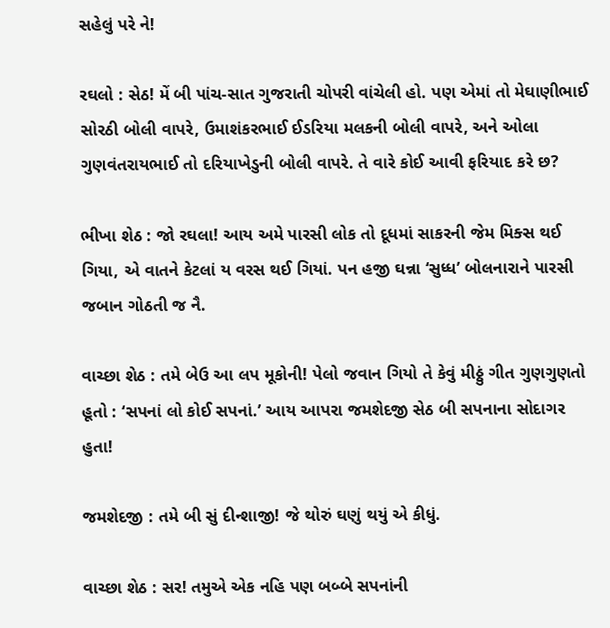સહેલું પરે ને!

રઘલો : સેઠ! મેં બી પાંચ-સાત ગુજરાતી ચોપરી વાંચેલી હો. પણ એમાં તો મેઘાણીભાઈ સોરઠી બોલી વાપરે, ઉમાશંકરભાઈ ઈડરિયા મલકની બોલી વાપરે, અને ઓલા ગુણવંતરાયભાઈ તો દરિયાખેડુની બોલી વાપરે. તે વારે કોઈ આવી ફરિયાદ કરે છ?

ભીખા શેઠ : જો રઘલા! આય અમે પારસી લોક તો દૂધમાં સાકરની જેમ મિક્સ થઈ ગિયા, એ વાતને કેટલાં ય વરસ થઈ ગિયાં. પન હજી ઘન્ના ‘સુધ્ધ’ બોલનારાને પારસી જબાન ગોઠતી જ નૈ.

વાચ્છા શેઠ : તમે બેઉ આ લપ મૂકોની! પેલો જવાન ગિયો તે કેવું મીઠ્ઠું ગીત ગુણગુણતો હૂતો : ‘સપનાં લો કોઈ સપનાં.’ આય આપરા જમશેદજી સેઠ બી સપનાના સોદાગર હુતા!

જમશેદજી : તમે બી સું દીન્શાજી! જે થોરું ઘણું થયું એ કીધું.

વાચ્છા શેઠ : સર! તમુએ એક નહિ પણ બબ્બે સપનાંની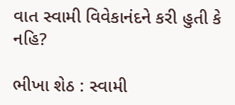વાત સ્વામી વિવેકાનંદને કરી હુતી કે નહિ?

ભીખા શેઠ : સ્વામી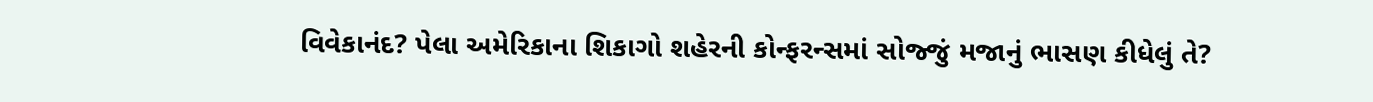વિવેકાનંદ? પેલા અમેરિકાના શિકાગો શહેરની કોન્ફરન્સમાં સોજ્જું મજાનું ભાસણ કીધેલું તે?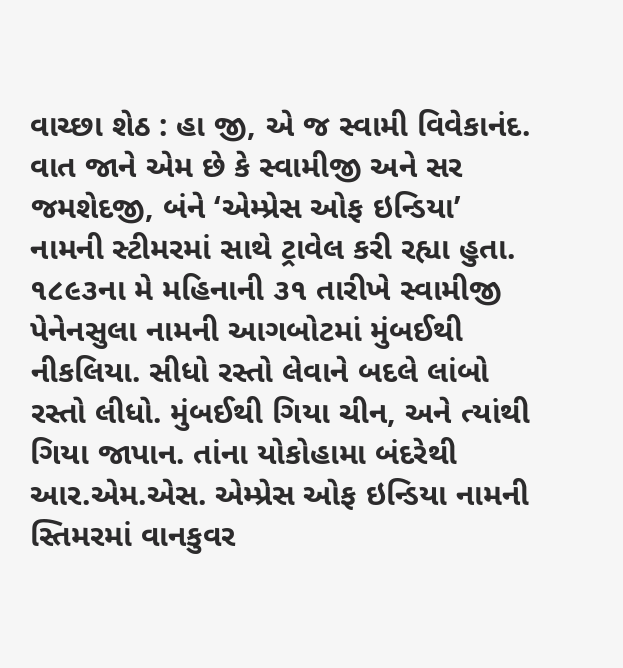વાચ્છા શેઠ : હા જી, એ જ સ્વામી વિવેકાનંદ. વાત જાને એમ છે કે સ્વામીજી અને સર જમશેદજી, બંને ‘એમ્પ્રેસ ઓફ ઇન્ડિયા’ નામની સ્ટીમરમાં સાથે ટ્રાવેલ કરી રહ્યા હુતા. ૧૮૯૩ના મે મહિનાની ૩૧ તારીખે સ્વામીજી પેનેનસુલા નામની આગબોટમાં મુંબઈથી નીકલિયા. સીધો રસ્તો લેવાને બદલે લાંબો રસ્તો લીધો. મુંબઈથી ગિયા ચીન, અને ત્યાંથી ગિયા જાપાન. તાંના યોકોહામા બંદરેથી આર.એમ.એસ. એમ્પ્રેસ ઓફ ઇન્ડિયા નામની સ્તિમરમાં વાનકુવર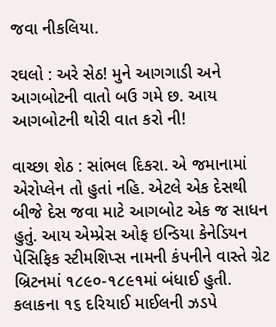જવા નીકલિયા.

રઘલો : અરે સેઠ! મુને આગગાડી અને આગબોટની વાતો બઉ ગમે છ. આય આગબોટની થોરી વાત કરો ની!

વાચ્છા શેઠ : સાંભલ દિકરા. એ જમાનામાં એરોપ્લેન તો હુતાં નહિ. એટલે એક દેસથી બીજે દેસ જવા માટે આગબોટ એક જ સાધન હુતું. આય એમ્પ્રેસ ઓફ ઇન્ડિયા કેનેડિયન પેસિફિક સ્ટીમશિપ્સ નામની કંપનીને વાસ્તે ગ્રેટ બ્રિટનમાં ૧૮૯૦-૧૮૯૧માં બંધાઈ હુતી. કલાકના ૧૬ દરિયાઈ માઈલની ઝડપે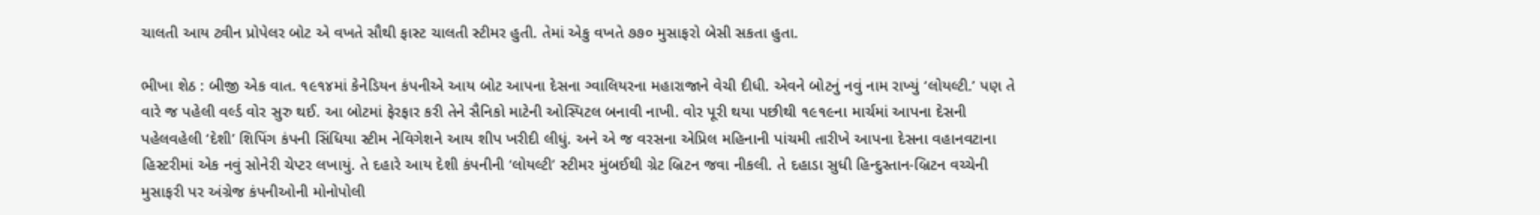ચાલતી આય ટ્વીન પ્રોપેલર બોટ એ વખતે સૌથી ફાસ્ટ ચાલતી સ્ટીમર હુતી. તેમાં એકુ વખતે ૭૭૦ મુસાફરો બેસી સકતા હુતા.

ભીખા શેઠ : બીજી એક વાત. ૧૯૧૪માં કેનેડિયન કંપનીએ આય બોટ આપના દેસના ગ્વાલિયરના મહારાજાને વેચી દીધી. એવને બોટનું નવું નામ રાખ્યું ‘લોયલ્ટી.’ પણ તે વારે જ પહેલી વર્લ્ડ વોર સુરુ થઈ. આ બોટમાં ફેરફાર કરી તેને સૈનિકો માટેની ઓસ્પિટલ બનાવી નાખી. વોર પૂરી થયા પછીથી ૧૯૧૯ના માર્ચમાં આપના દેસની પહેલવહેલી ‘દેશી’ શિપિંગ કંપની સિંધિયા સ્ટીમ નેવિગેશને આય શીપ ખરીદી લીધું. અને એ જ વરસના એપ્રિલ મહિનાની પાંચમી તારીખે આપના દેસના વહાનવટાના હિસ્ટરીમાં એક નવું સોનેરી ચેપ્ટર લખાયું. તે દહારે આય દેશી કંપનીની ‘લોયલ્ટી’ સ્ટીમર મુંબઈથી ગ્રેટ બ્રિટન જવા નીકલી. તે દહાડા સુધી હિન્દુસ્તાન-બ્રિટન વચ્ચેની મુસાફરી પર અંગ્રેજ કંપનીઓની મોનોપોલી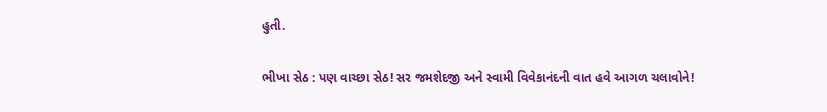હુતી.

ભીખા સેઠ : પણ વાચ્છા સેઠ! સર જમશેદજી અને સ્વામી વિવેકાનંદની વાત હવે આગળ ચલાવોને!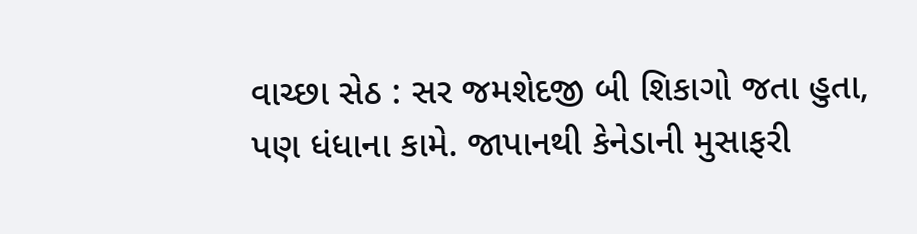વાચ્છા સેઠ : સર જમશેદજી બી શિકાગો જતા હુતા, પણ ધંધાના કામે. જાપાનથી કેનેડાની મુસાફરી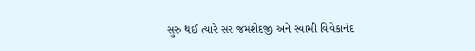સુરુ થઈ ત્યારે સર જમશેદજી અને સ્વામી વિવેકાનંદ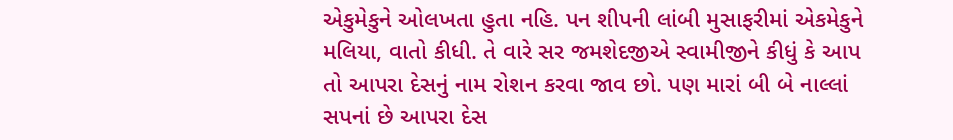એકુમેકુને ઓલખતા હુતા નહિ. પન શીપની લાંબી મુસાફરીમાં એકમેકુને મલિયા, વાતો કીધી. તે વારે સર જમશેદજીએ સ્વામીજીને કીધું કે આપ તો આપરા દેસનું નામ રોશન કરવા જાવ છો. પણ મારાં બી બે નાલ્લાં સપનાં છે આપરા દેસ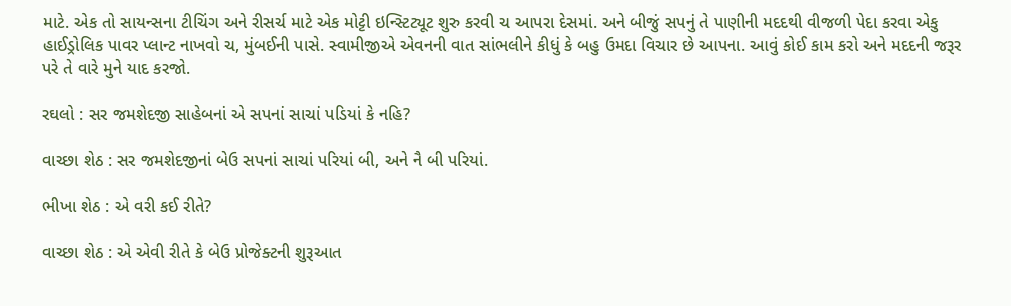માટે. એક તો સાયન્સના ટીચિંગ અને રીસર્ચ માટે એક મોટ્ટી ઇન્સ્ટિટ્યૂટ શુરુ કરવી ચ આપરા દેસમાં. અને બીજું સપનું તે પાણીની મદદથી વીજળી પેદા કરવા એકુ હાઈડ્રોલિક પાવર પ્લાન્ટ નાખવો ચ, મુંબઈની પાસે. સ્વામીજીએ એવનની વાત સાંભલીને કીધું કે બહુ ઉમદા વિચાર છે આપના. આવું કોઈ કામ કરો અને મદદની જરૂર પરે તે વારે મુને યાદ કરજો.

રઘલો : સર જમશેદજી સાહેબનાં એ સપનાં સાચાં પડિયાં કે નહિ?

વાચ્છા શેઠ : સર જમશેદજીનાં બેઉ સપનાં સાચાં પરિયાં બી, અને નૈ બી પરિયાં.

ભીખા શેઠ : એ વરી કઈ રીતે?

વાચ્છા શેઠ : એ એવી રીતે કે બેઉ પ્રોજેક્ટની શુરૂઆત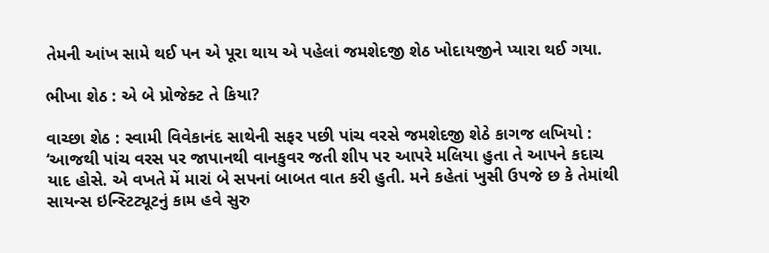તેમની આંખ સામે થઈ પન એ પૂરા થાય એ પહેલાં જમશેદજી શેઠ ખોદાયજીને પ્યારા થઈ ગયા.

ભીખા શેઠ : એ બે પ્રોજેક્ટ તે કિયા?

વાચ્છા શેઠ : સ્વામી વિવેકાનંદ સાથેની સફર પછી પાંચ વરસે જમશેદજી શેઠે કાગજ લખિયો : ‘આજથી પાંચ વરસ પર જાપાનથી વાનકુવર જતી શીપ પર આપરે મલિયા હુતા તે આપને કદાચ યાદ હોસે. એ વખતે મેં મારાં બે સપનાં બાબત વાત કરી હુતી. મને કહેતાં ખુસી ઉપજે છ કે તેમાંથી સાયન્સ ઇન્સ્ટિટ્યૂટનું કામ હવે સુરુ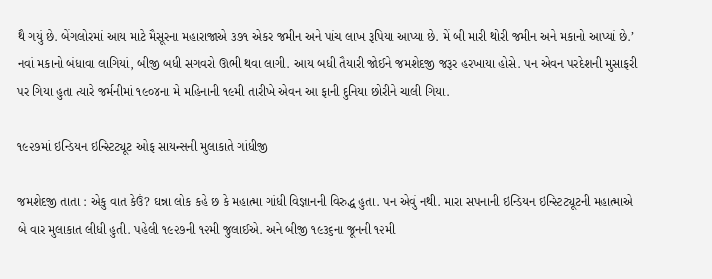થૈ ગયું છે. બેંગલોરમાં આય માટે મૈસૂરના મહારાજાએ ૩૭૧ એકર જમીન અને પાંચ લાખ રૂપિયા આપ્યા છે. મેં બી મારી થોરી જમીન અને મકાનો આપ્યાં છે.’ નવાં મકાનો બંધાવા લાગિયાં, બીજી બધી સગવરો ઊભી થવા લાગી. આય બધી તૈયારી જોઈને જમશેદજી જરૂર હરખાયા હોસે. પન એવન પરદેશની મુસાફરી પર ગિયા હુતા ત્યારે જર્મનીમાં ૧૯૦૪ના મે મહિનાની ૧૯મી તારીખે એવન આ ફાની દુનિયા છોરીને ચાલી ગિયા.

૧૯૨૭માં ઇન્ડિયન ઇન્સ્ટિટ્યૂટ ઓફ સાયન્સની મુલાકાતે ગાંધીજી

જમશેદજી તાતા : એકુ વાત કેઉં? ઘન્ના લોક કહે છ કે મહાત્મા ગાંધી વિજ્ઞાનની વિરુદ્ધ હુતા. પન એવું નથી. મારા સપનાની ઇન્ડિયન ઇન્સ્ટિટ્યૂટની મહાત્માએ બે વાર મુલાકાત લીધી હુતી. પહેલી ૧૯૨૭ની ૧૨મી જુલાઈએ. અને બીજી ૧૯૩૬ના જૂનની ૧૨મી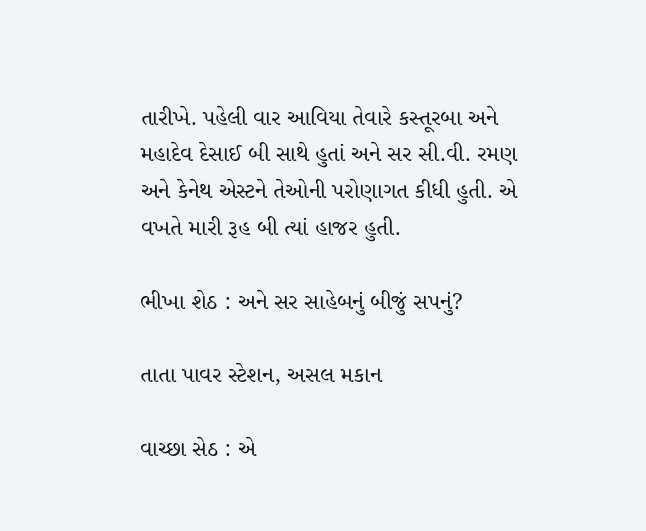તારીખે. પહેલી વાર આવિયા તેવારે કસ્તૂરબા અને મહાદેવ દેસાઈ બી સાથે હુતાં અને સર સી.વી. રમણ અને કેનેથ એસ્ટને તેઓની પરોણાગત કીધી હુતી. એ વખતે મારી રૂહ બી ત્યાં હાજર હુતી.

ભીખા શેઠ : અને સર સાહેબનું બીજું સપનું?

તાતા પાવર સ્ટેશન, અસલ મકાન

વાચ્છા સેઠ : એ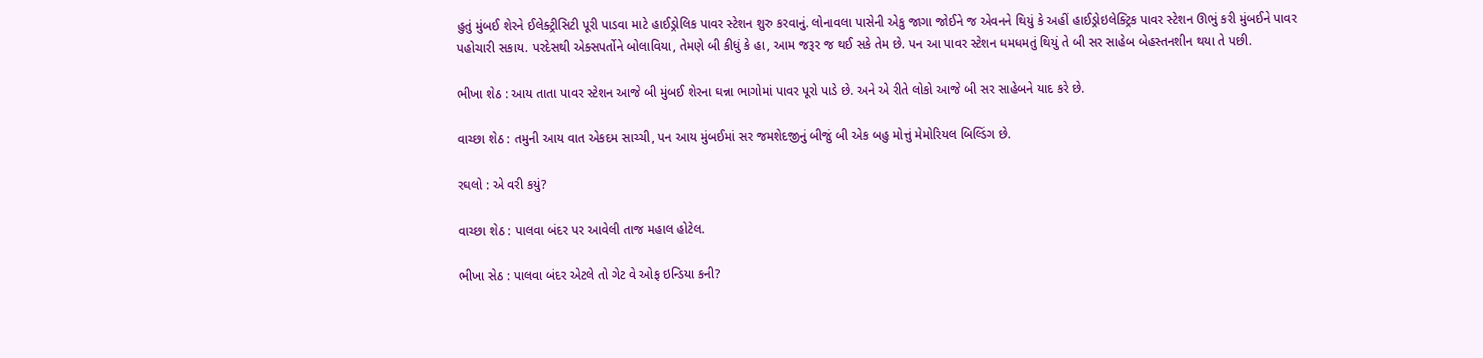હુતું મુંબઈ શેરને ઈલેક્ટ્રીસિટી પૂરી પાડવા માટે હાઈડ્રોલિક પાવર સ્ટેશન શુરુ કરવાનું. લોનાવલા પાસેની એકુ જાગા જોઈને જ એવનને થિયું કે અહીં હાઈડ્રોઇલેક્ટ્રિક પાવર સ્ટેશન ઊભું કરી મુંબઈને પાવર પહોચારી સકાય. પરદેસથી એક્સપર્તોને બોલાવિયા, તેમણે બી કીધું કે હા, આમ જરૂર જ થઈ સકે તેમ છે. પન આ પાવર સ્ટેશન ધમધમતું થિયું તે બી સર સાહેબ બેહસ્તનશીન થયા તે પછી.

ભીખા શેઠ : આય તાતા પાવર સ્ટેશન આજે બી મુંબઈ શેરના ઘન્ના ભાગોમાં પાવર પૂરો પાડે છે. અને એ રીતે લોકો આજે બી સર સાહેબને યાદ કરે છે.

વાચ્છા શેઠ : તમુની આય વાત એકદમ સાચ્ચી, પન આય મુંબઈમાં સર જમશેદજીનું બીજું બી એક બહુ મોત્તું મેમોરિયલ બિલ્ડિંગ છે.

રઘલો : એ વરી કયું?

વાચ્છા શેઠ : પાલવા બંદર પર આવેલી તાજ મહાલ હોટેલ.

ભીખા સેઠ : પાલવા બંદર એટલે તો ગેટ વે ઓફ ઇન્ડિયા કની?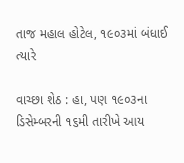તાજ મહાલ હોટેલ, ૧૯૦૩માં બંધાઈ ત્યારે

વાચ્છા શેઠ : હા, પણ ૧૯૦૩ના ડિસેમ્બરની ૧૬મી તારીખે આય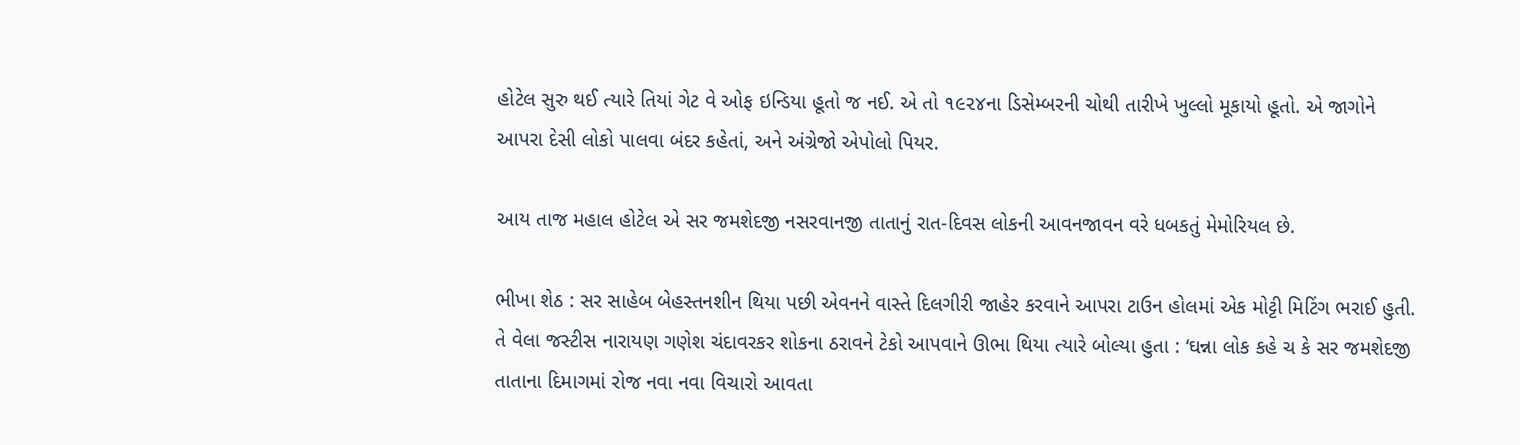હોટેલ સુરુ થઈ ત્યારે તિયાં ગેટ વે ઓફ ઇન્ડિયા હૂતો જ નઈ. એ તો ૧૯૨૪ના ડિસેમ્બરની ચોથી તારીખે ખુલ્લો મૂકાયો હૂતો. એ જાગોને આપરા દેસી લોકો પાલવા બંદર કહેતાં, અને અંગ્રેજો એપોલો પિયર.

આય તાજ મહાલ હોટેલ એ સર જમશેદજી નસરવાનજી તાતાનું રાત-દિવસ લોકની આવનજાવન વરે ધબકતું મેમોરિયલ છે.

ભીખા શેઠ : સર સાહેબ બેહસ્તનશીન થિયા પછી એવનને વાસ્તે દિલગીરી જાહેર કરવાને આપરા ટાઉન હોલમાં એક મોટ્ટી મિટિંગ ભરાઈ હુતી. તે વેલા જસ્ટીસ નારાયણ ગણેશ ચંદાવરકર શોકના ઠરાવને ટેકો આપવાને ઊભા થિયા ત્યારે બોલ્યા હુતા : ‘ઘન્ના લોક કહે ચ કે સર જમશેદજી તાતાના દિમાગમાં રોજ નવા નવા વિચારો આવતા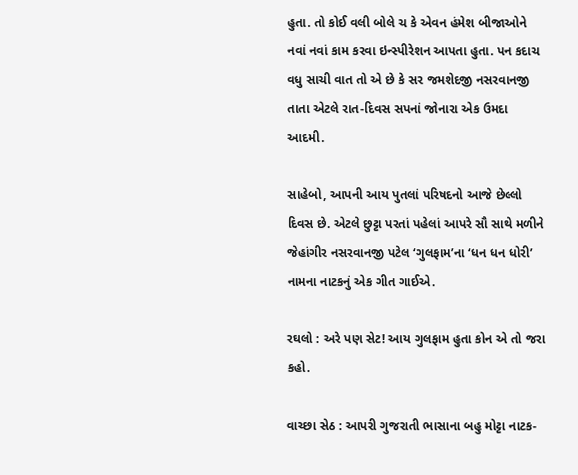હુતા. તો કોઈ વલી બોલે ચ કે એવન હંમેશ બીજાઓને નવાં નવાં કામ કરવા ઇન્સ્પીરેશન આપતા હુતા. પન કદાચ વધુ સાચી વાત તો એ છે કે સર જમશેદજી નસરવાનજી તાતા એટલે રાત-દિવસ સપનાં જોનારા એક ઉમદા આદમી.

સાહેબો, આપની આય પુતલાં પરિષદનો આજે છેલ્લો દિવસ છે. એટલે છુટ્ટા પરતાં પહેલાં આપરે સૌ સાથે મળીને જેહાંગીર નસરવાનજી પટેલ ‘ગુલફામ’ના ‘ધન ધન ધોરી’ નામના નાટકનું એક ગીત ગાઈએ.

રઘલો : અરે પણ સેટ! આય ગુલફામ હુતા કોન એ તો જરા કહો.

વાચ્છા સેઠ : આપરી ગુજરાતી ભાસાના બહુ મોટ્ટા નાટક-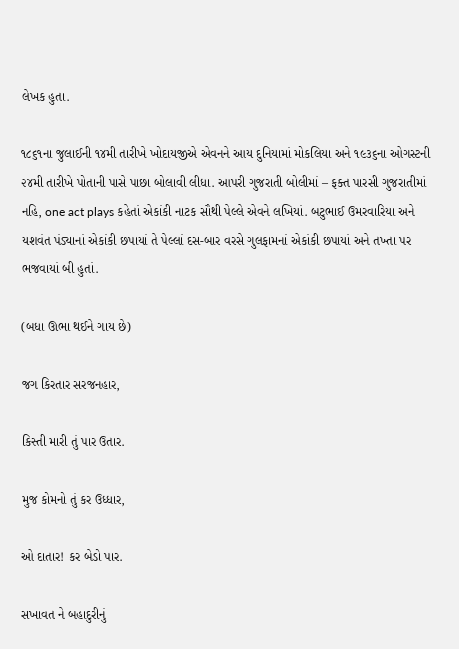લેખક હુતા.

૧૮૬૧ના જુલાઈની ૧૪મી તારીખે ખોદાયજીએ એવનને આય દુનિયામાં મોકલિયા અને ૧૯૩૬ના ઓગસ્ટની ૨૪મી તારીખે પોતાની પાસે પાછા બોલાવી લીધા. આપરી ગુજરાતી બોલીમાં – ફક્ત પારસી ગુજરાતીમાં નહિ, one act plays કહેતાં એકાંકી નાટક સૌથી પેલ્લે એવને લખિયાં. બટુભાઈ ઉમરવારિયા અને યશવંત પંડ્યાનાં એકાંકી છપાયાં તે પેલ્લાં દસ-બાર વરસે ગુલફામનાં એકાંકી છપાયાં અને તખ્તા પર ભજવાયાં બી હુતાં.

(બધા ઊભા થઈને ગાય છે)

જગ કિરતાર સરજનહાર,

કિસ્તી મારી તું પાર ઉતાર.

મુજ કોમનો તું કર ઉધ્ધાર,

ઓ દાતાર! કર બેડો પાર.

સખાવત ને બહાદુરીનું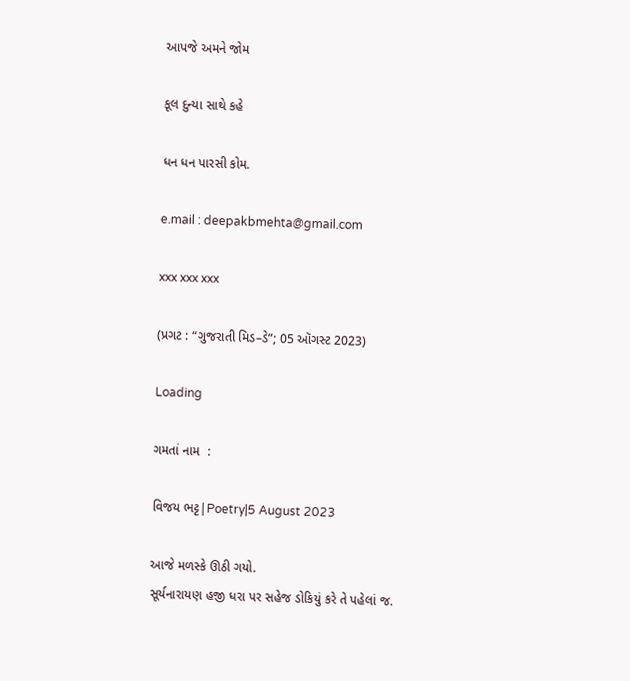આપજે અમને જોમ

કૂલ દુન્યા સાથે કહે

ધન ધન પારસી કોમ.

e.mail : deepakbmehta@gmail.com

xxx xxx xxx

(પ્રગટ : “ગુજરાતી મિડ–ડે”; 05 ઑગસ્ટ 2023)

Loading

ગમતાં નામ  :

વિજય ભટ્ટ|Poetry|5 August 2023

આજે મળસ્કે ઊઠી ગયો.
સૂર્યનારાયણ હજી ધરા પર સહેજ ડોકિયું કરે તે પહેલાં જ.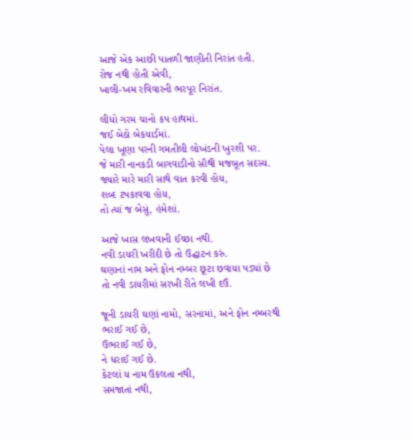આજે એક આછી પાતળી જાણીતી નિરાંત હતી.
રોજ નથી હોતી એવી,
ખાલી-ખમ રવિવારની ભરપૂર નિરાંત.

લીધો ગરમ ચાનો કપ હાથમાં.
જઈ બેઠો બેકયાર્ડમાં.
પેલા ખૂણા પરની ગમતીલી લોખંડની ખુરશી પર.
જે મારી નાનકડી બાગવાડીનો સૌથી મજબૂત સદસ્ય.
જ્યારે મારે મારી સાથે વાત કરવી હોય,
શબ્દ ટપકાવવા હોય,
તો ત્યાં જ બેસું, હંમેશાં.

આજે ખાસ લખવાની ઈચ્છા નથી.
નવી ડાયરી ખરીદી છે તો ઉદ્ઘાટન કરું.
ઘણાનાં નામ અને ફોન નમ્બર છૂટા છવાયા પડ્યાં છે
તો નવી ડાયરીમાં સરખી રીતે લખી દઉં.

જૂની ડાયરી ઘણાં નામો, સરનામાં, અને ફોન નમ્બરથી
ભરાઈ ગઈ છે,
ઉભરાઈ ગઈ છે,
ને ધરાઈ ગઈ છે.
કેટલાં ય નામ ઉકલતા નથી,
સમજાતાં નથી,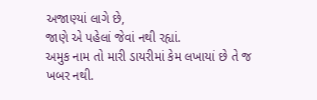અજાણ્યાં લાગે છે,
જાણે એ પહેલાં જેવાં નથી રહ્યાં.
અમુક નામ તો મારી ડાયરીમાં કેમ લખાયાં છે તે જ ખબર નથી.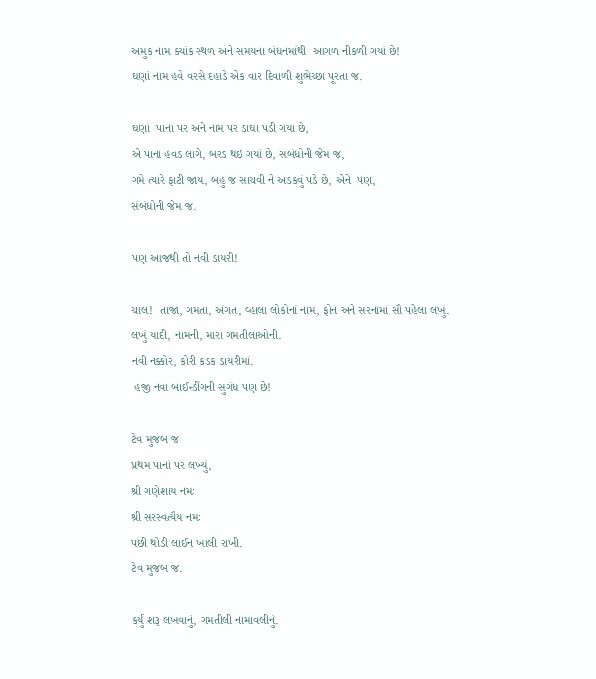અમુક નામ ક્યાંક સ્થળ અને સમયના બંધનમાંથી  આગળ નીકળી ગયાં છે!
ઘણાં નામ હવે વરસે દહાડે એક વાર દિવાળી શુભેચ્છા પૂરતા જ.

ઘણાં  પાના પર અને નામ પર ડાઘા પડી ગયા છે,
એ પાના હવડ લાગે, બરડ થઇ ગયાં છે, સબંધોની જેમ જ,
ગમે ત્યારે ફાટી જાય, બહુ જ સાચવી ને અડકવું પડે છે, એને  પણ,
સંબંધોની જેમ જ.

પણ આજથી તો નવી ડાયરી!

ચાલ!  તાજા, ગમતા, અંગત, વ્હાલા લોકોનાં નામ, ફોન અને સરનામાં સૌ પહેલા લખું.
લખું યાદી, નામની, મારા ગમતીલાઓની.
નવી નક્કોર, કોરી કડક ડાયરીમાં.
 હજી નવા બાઈન્ડીંગની સુગંધ પણ છે!

ટેવ મુજબ જ
પ્રથમ પાનાં પર લખ્યું,
શ્રી ગણેશાય નમઃ
શ્રી સરસ્વત્યૈય નમઃ
પછી થોડી લાઈન ખાલી રાખી.
ટેવ મુજબ જ.

કર્યું શરૂ લખવાનું, ગમતીલી નામાવલીનું.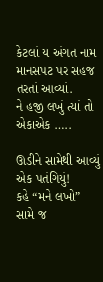કેટલાં ય અંગત નામ માનસપટ પર સહજ  તરતાં આવ્યાં.
ને હજી લખું ત્યાં તો એકાએક …..

ઊડીને સામેથી આવ્યું એક પતંગિયું!
કહે “મને લખો”
સામે જ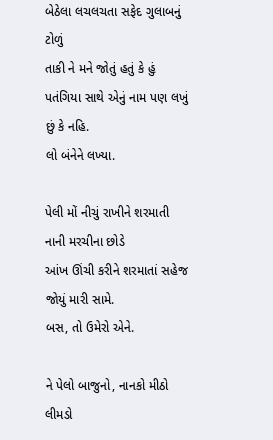બેઠેલા લચલચતા સફેદ ગુલાબનું ટોળું
તાકી ને મને જોતું હતું કે હું પતંગિયા સાથે એનું નામ પણ લખું છું કે નહિ.
લો બંનેને લખ્યા.

પેલી મોં નીચું રાખીને શરમાતી નાની મરચીના છોડે
આંખ ઊંચી કરીને શરમાતાં સહેજ જોયું મારી સામે.
બસ, તો ઉમેરો એને.

ને પેલો બાજુનો, નાનકો મીઠો લીમડો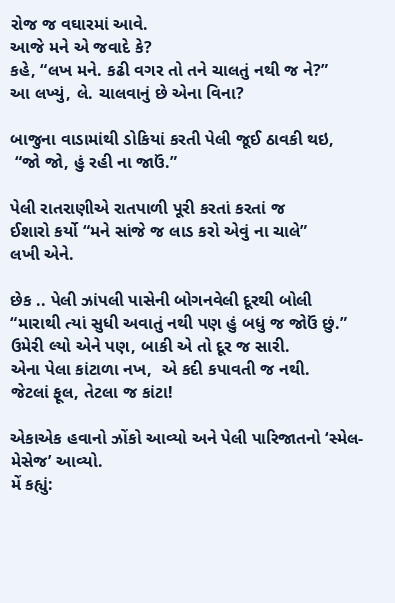રોજ જ વઘારમાં આવે.
આજે મને એ જવાદે કે?
કહે, “લખ મને. કઢી વગર તો તને ચાલતું નથી જ ને?”
આ લખ્યું, લે. ચાલવાનું છે એના વિના?

બાજુના વાડામાંથી ડોકિયાં કરતી પેલી જૂઈ ઠાવકી થઇ,
 “જો જો, હું રહી ના જાઉં.”

પેલી રાતરાણીએ રાતપાળી પૂરી કરતાં કરતાં જ
ઈશારો કર્યો “મને સાંજે જ લાડ કરો એવું ના ચાલે”
લખી એને.

છેક .. પેલી ઝાંપલી પાસેની બોગનવેલી દૂરથી બોલી
“મારાથી ત્યાં સુધી અવાતું નથી પણ હું બધું જ જોઉં છું.”
ઉમેરી લ્યો એને પણ, બાકી એ તો દૂર જ સારી.
એના પેલા કાંટાળા નખ,  એ કદી કપાવતી જ નથી.
જેટલાં ફૂલ, તેટલા જ કાંટા!

એકાએક હવાનો ઝોંકો આવ્યો અને પેલી પારિજાતનો ‘સ્મેલ-મેસેજ’ આવ્યો.
મેં કહ્યું: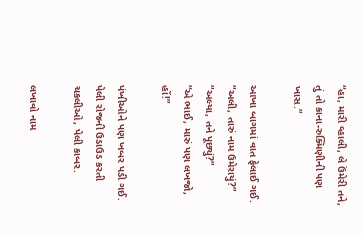“હા, મારી વ્હાલી, લે ઉંમેરી તને, તું તો કાના-રુક્મિણીની પણ ખાસ.”

આખા બાગમાં વાત ફેલાઈ ગઈ.
“અલી, તારું નામ ઉમેરાયું?”
“અલ્યા, તને પૂછ્યું?”
“એ ભાઈ, મારું પણ લખજો, હોં!”

પંખીઓને પણ ખબર પડી ગઈ.
પેલી રોજની ઉડાઉડ કરતી ચકલીઓ, પેલી કાબર.

લખાવો નામ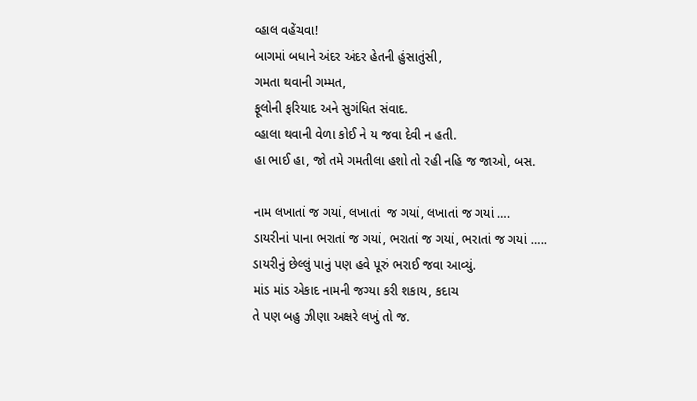વ્હાલ વહેંચવા!
બાગમાં બધાને અંદર અંદર હેતની હુંસાતુંસી,
ગમતા થવાની ગમ્મત,
ફૂલોની ફરિયાદ અને સુગંધિત સંવાદ.
વ્હાલા થવાની વેળા કોઈ ને ય જવા દેવી ન હતી.
હા ભાઈ હા, જો તમે ગમતીલા હશો તો રહી નહિ જ જાઓ, બસ.

નામ લખાતાં જ ગયાં, લખાતાં  જ ગયાં, લખાતાં જ ગયાં ….
ડાયરીનાં પાના ભરાતાં જ ગયાં, ભરાતાં જ ગયાં, ભરાતાં જ ગયાં …..
ડાયરીનું છેલ્લું પાનું પણ હવે પૂરું ભરાઈ જવા આવ્યું.
માંડ માંડ એકાદ નામની જગ્યા કરી શકાય, કદાચ
તે પણ બહુ ઝીણા અક્ષરે લખું તો જ.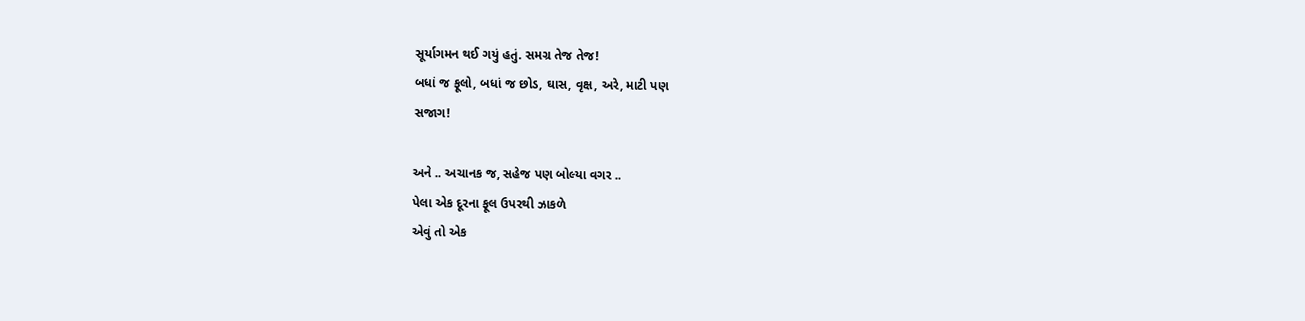સૂર્યાગમન થઈ ગયું હતું. સમગ્ર તેજ તેજ!
બધાં જ ફૂલો, બધાં જ છોડ, ઘાસ, વૃક્ષ, અરે, માટી પણ
સજાગ!

અને .. અચાનક જ, સહેજ પણ બોલ્યા વગર ..
પેલા એક દૂરના ફૂલ ઉપરથી ઝાકળે
એવું તો એક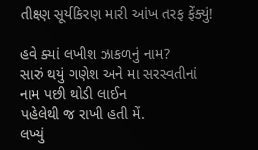તીક્ષ્ણ સૂર્યકિરણ મારી આંખ તરફ ફેંક્યું!

હવે ક્યાં લખીશ ઝાકળનું નામ?
સારું થયું ગણેશ અને મા સરસ્વતીનાં નામ પછી થોડી લાઈન
પહેલેથી જ રાખી હતી મેં.
લખ્યું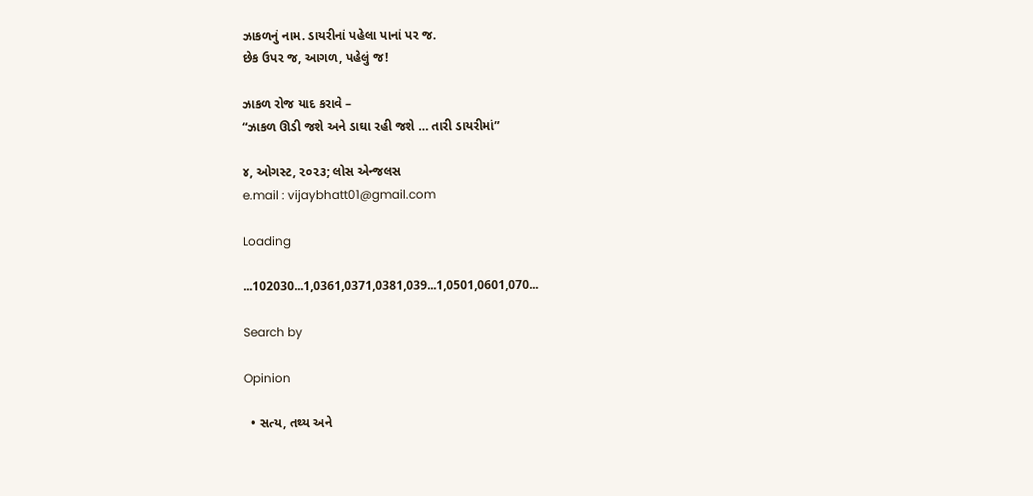ઝાકળનું નામ. ડાયરીનાં પહેલા પાનાં પર જ.
છેક ઉપર જ, આગળ, પહેલું જ!

ઝાકળ રોજ યાદ કરાવે –
“ઝાકળ ઊડી જશે અને ડાઘા રહી જશે … તારી ડાયરીમાં”

૪, ઓગસ્ટ, ૨૦૨૩; લોસ એન્જલસ
e.mail : vijaybhatt01@gmail.com

Loading

...102030...1,0361,0371,0381,039...1,0501,0601,070...

Search by

Opinion

  • સત્ય, તથ્ય અને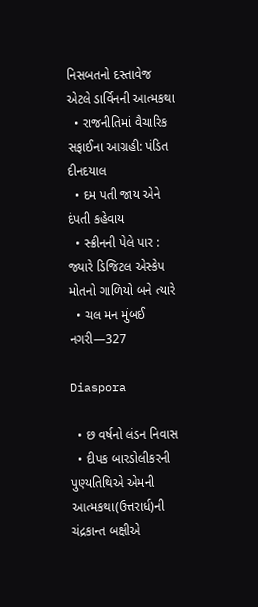નિસબતનો દસ્તાવેજ એટલે ડાર્વિનની આત્મકથા
  • રાજનીતિમાં વૈચારિક સફાઈના આગ્રહી: પંડિત દીનદયાલ
  • દમ પતી જાય એને દંપતી કહેવાય
  • સ્ક્રીનની પેલે પાર : જ્યારે ડિજિટલ એસ્કેપ મોતનો ગાળિયો બને ત્યારે
  • ચલ મન મુંબઈ નગરી—327

Diaspora

  • છ વર્ષનો લંડન નિવાસ
  • દીપક બારડોલીકરની પુણ્યતિથિએ એમની આત્મકથા(ઉત્તરાર્ધ)ની ચંદ્રકાન્ત બક્ષીએ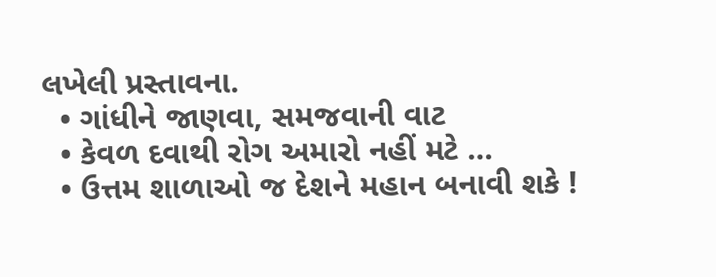લખેલી પ્રસ્તાવના.
  • ગાંધીને જાણવા, સમજવાની વાટ
  • કેવળ દવાથી રોગ અમારો નહીં મટે …
  • ઉત્તમ શાળાઓ જ દેશને મહાન બનાવી શકે !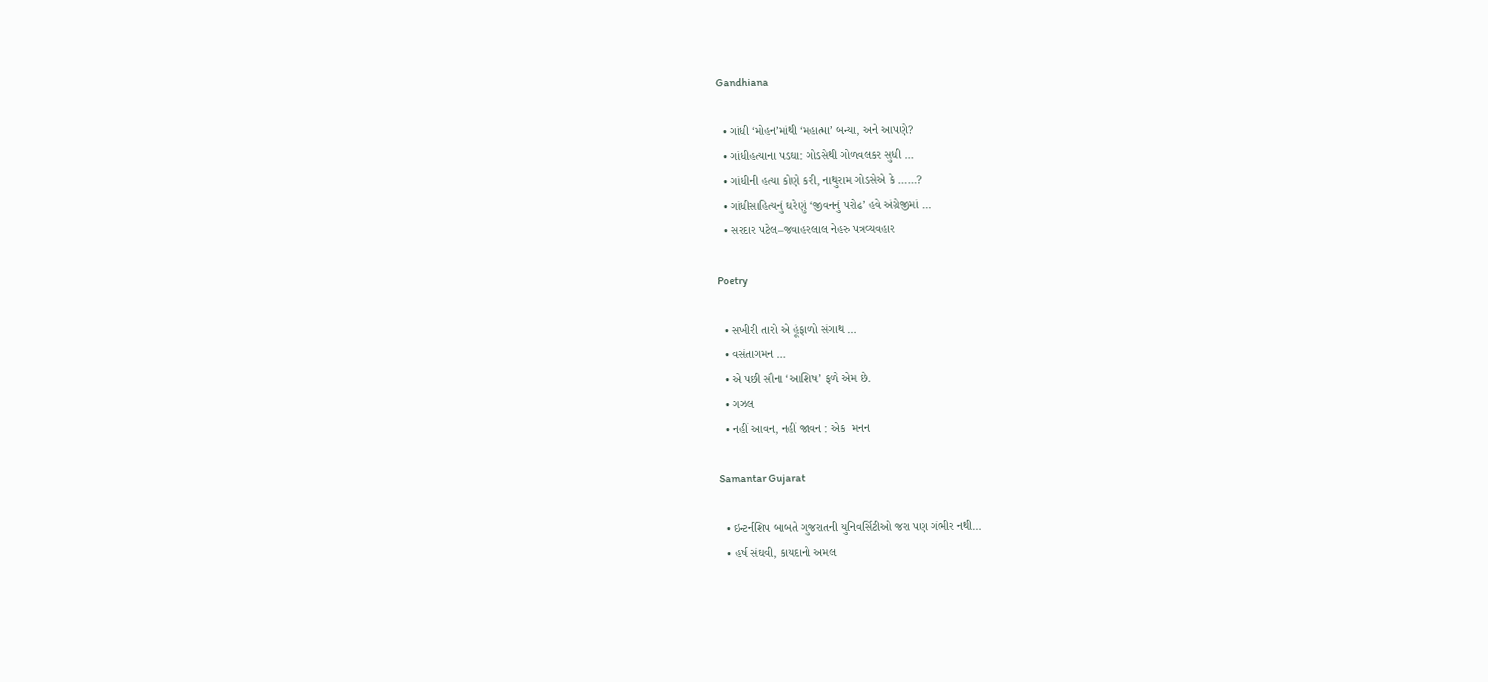Gandhiana

  • ગાંધી ‘મોહન’માંથી ‘મહાત્મા’ બન્યા, અને આપણે?
  • ગાંધીહત્યાના પડઘા: ગોડસેથી ગોળવલકર સુધી …
  • ગાંધીની હત્યા કોણે કરી, નાથુરામ ગોડસેએ કે ……?
  • ગાંધીસાહિત્યનું ઘરેણું ‘જીવનનું પરોઢ’ હવે અંગ્રેજીમાં …
  • સરદાર પટેલ–જવાહરલાલ નેહરુ પત્રવ્યવહાર

Poetry

  • સખીરી તારો એ હૂંફાળો સંગાથ …
  • વસંતાગમન …
  • એ પછી સૌના ‘આશિષ’ ફળે એમ છે.
  • ગઝલ
  • નહીં આવન, નહીં જાવન : એક  મનન

Samantar Gujarat

  • ઇન્ટર્નશિપ બાબતે ગુજરાતની યુનિવર્સિટીઓ જરા પણ ગંભીર નથી…
  • હર્ષ સંઘવી, કાયદાનો અમલ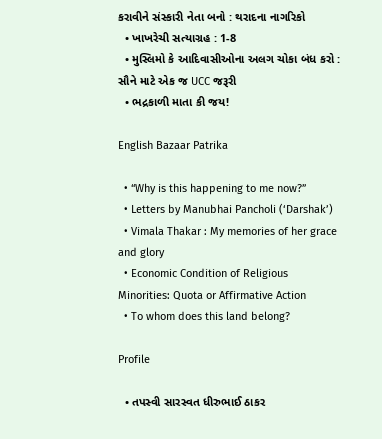કરાવીને સંસ્કારી નેતા બનો : થરાદના નાગરિકો
  • ખાખરેચી સત્યાગ્રહ : 1-8
  • મુસ્લિમો કે આદિવાસીઓના અલગ ચોકા બંધ કરો : સૌને માટે એક જ UCC જરૂરી
  • ભદ્રકાળી માતા કી જય!

English Bazaar Patrika

  • “Why is this happening to me now?”
  • Letters by Manubhai Pancholi (‘Darshak’)
  • Vimala Thakar : My memories of her grace and glory
  • Economic Condition of Religious Minorities: Quota or Affirmative Action
  • To whom does this land belong?

Profile

  • તપસ્વી સારસ્વત ધીરુભાઈ ઠાકર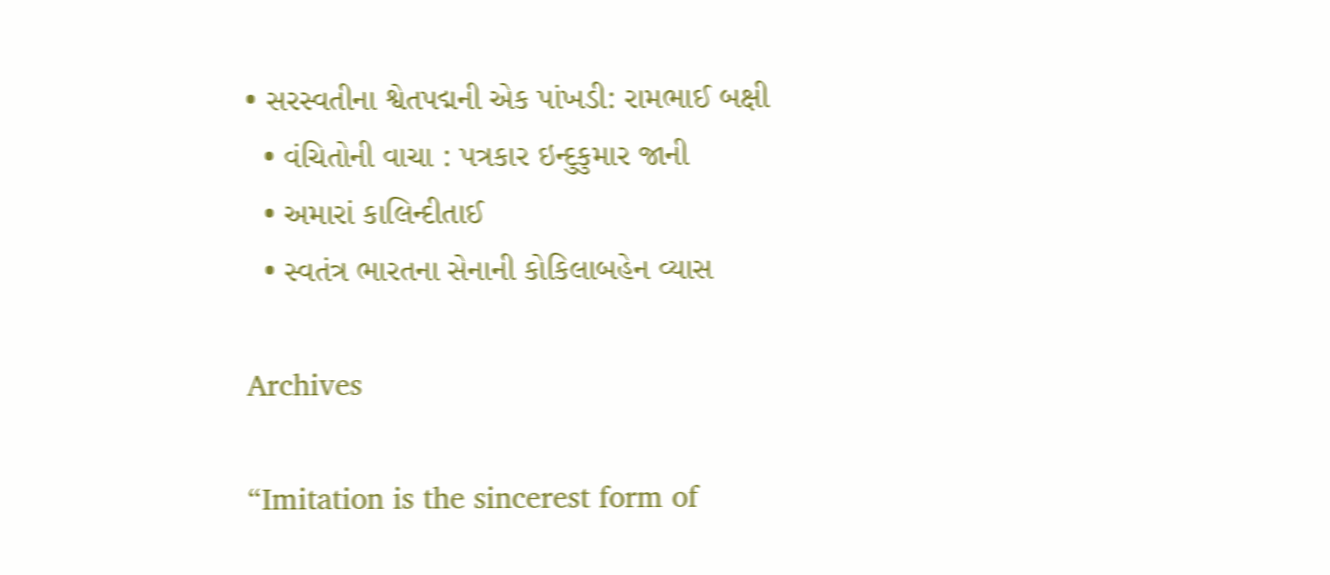• સરસ્વતીના શ્વેતપદ્મની એક પાંખડી: રામભાઈ બક્ષી
  • વંચિતોની વાચા : પત્રકાર ઇન્દુકુમાર જાની
  • અમારાં કાલિન્દીતાઈ
  • સ્વતંત્ર ભારતના સેનાની કોકિલાબહેન વ્યાસ

Archives

“Imitation is the sincerest form of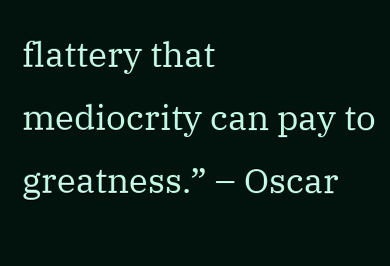flattery that mediocrity can pay to greatness.” – Oscar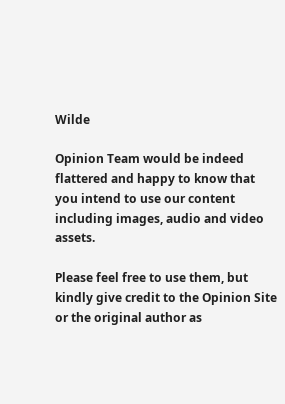Wilde

Opinion Team would be indeed flattered and happy to know that you intend to use our content including images, audio and video assets.

Please feel free to use them, but kindly give credit to the Opinion Site or the original author as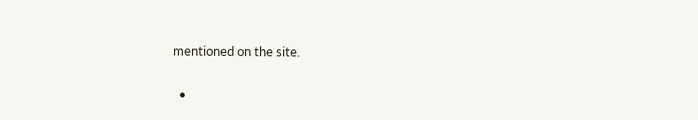mentioned on the site.

  •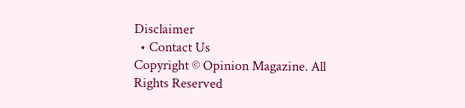Disclaimer
  • Contact Us
Copyright © Opinion Magazine. All Rights Reserved